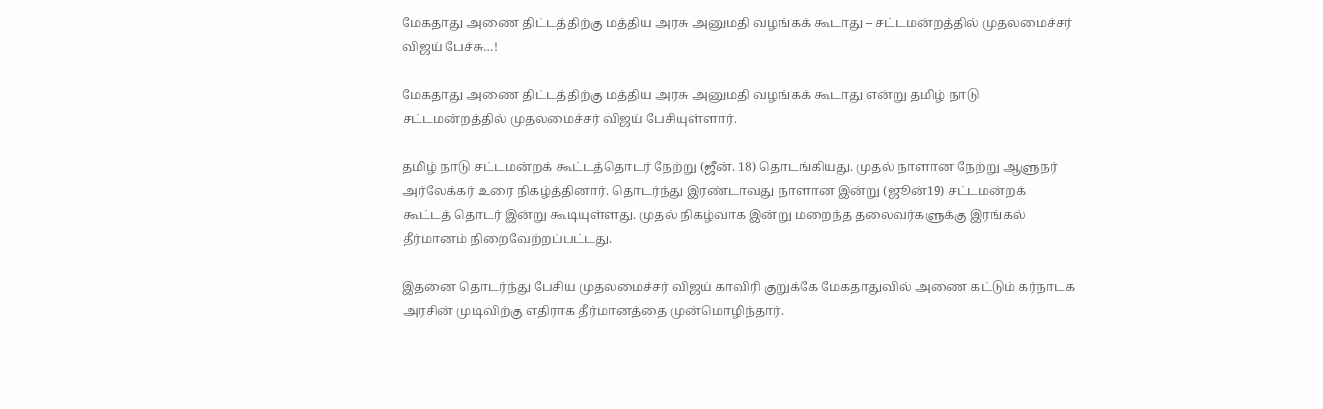மேகதாது அணை திட்டத்திற்கு மத்திய அரசு அனுமதி வழங்கக் கூடாது – சட்டமன்றத்தில் முதலமைச்சர் விஜய் பேச்சு…!

மேகதாது அணை திட்டத்திற்கு மத்திய அரசு அனுமதி வழங்கக் கூடாது என்று தமிழ் நாடு சட்டமன்றத்தில் முதலமைச்சர் விஜய் பேசியுள்ளார்.

தமிழ் நாடு சட்டமன்றக் கூட்டத்தொடர் நேற்று (ஜீன். 18) தொடங்கியது. முதல் நாளான நேற்று ஆளுநர் அர்லேக்கர் உரை நிகழ்த்தினார். தொடர்ந்து இரண்டாவது நாளான இன்று (ஜூன்19) சட்டமன்றக் கூட்டத் தொடர் இன்று கூடியுள்ளது. முதல் நிகழ்வாக இன்று மறைந்த தலைவர்களுக்கு இரங்கல் தீர்மானம் நிறைவேற்றப்பட்டது.

இதனை தொடர்ந்து பேசிய முதலமைச்சர் விஜய் காவிரி குறுக்கே மேகதாதுவில் அணை கட்டும் கர்நாடக அரசின் முடிவிற்கு எதிராக தீர்மானத்தை முன்மொழிந்தார்.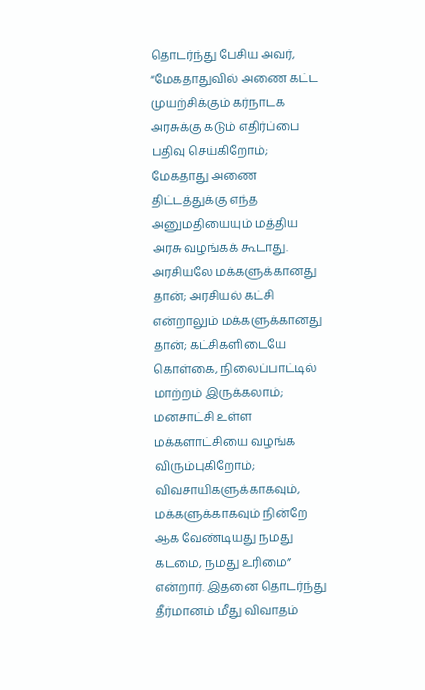தொடர்ந்து பேசிய அவர், “மேகதாதுவில் அணை கட்ட முயற்சிக்கும் கர்நாடக அரசுக்கு கடும் எதிர்ப்பை பதிவு செய்கிறோம்; மேகதாது அணை திட்டத்துக்கு எந்த அனுமதியையும் மத்திய அரசு வழங்கக் கூடாது. அரசியலே மக்களுக்கானது தான்; அரசியல் கட்சி என்றாலும் மக்களுக்கானது தான்; கட்சிகளிடையே கொள்கை, நிலைப்பாட்டில் மாற்றம் இருக்கலாம்; மனசாட்சி உள்ள மக்களாட்சியை வழங்க விரும்புகிறோம்; விவசாயிகளுக்காகவும், மக்களுக்காகவும் நின்றே ஆக வேண்டியது நமது கடமை, நமது உரிமை” என்றார். இதனை தொடர்ந்து தீர்மானம் மீது விவாதம்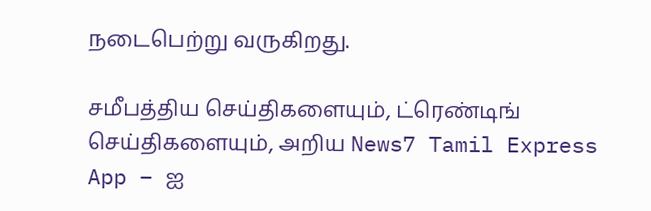நடைபெற்று வருகிறது.

சமீபத்திய செய்திகளையும், ட்ரெண்டிங் செய்திகளையும், அறிய News7 Tamil Express App – ஐ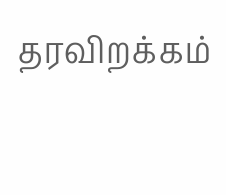தரவிறக்கம்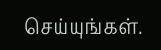செய்யுங்கள்.